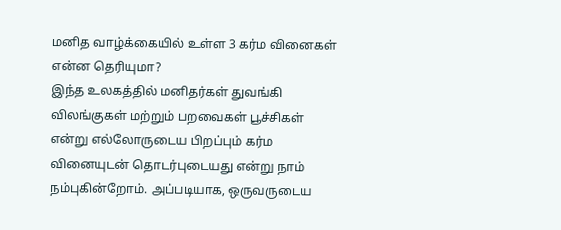மனித வாழ்க்கையில் உள்ள 3 கர்ம வினைகள் என்ன தெரியுமா?
இந்த உலகத்தில் மனிதர்கள் துவங்கி விலங்குகள் மற்றும் பறவைகள் பூச்சிகள் என்று எல்லோருடைய பிறப்பும் கர்ம வினையுடன் தொடர்புடையது என்று நாம் நம்புகின்றோம். அப்படியாக, ஒருவருடைய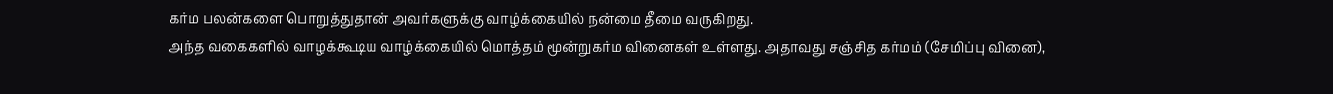கர்ம பலன்களை பொறுத்துதான் அவர்களுக்கு வாழ்க்கையில் நன்மை தீமை வருகிறது.
அந்த வகைகளில் வாழக்கூடிய வாழ்க்கையில் மொத்தம் மூன்றுகர்ம வினைகள் உள்ளது. அதாவது சஞ்சித கர்மம் (சேமிப்பு வினை),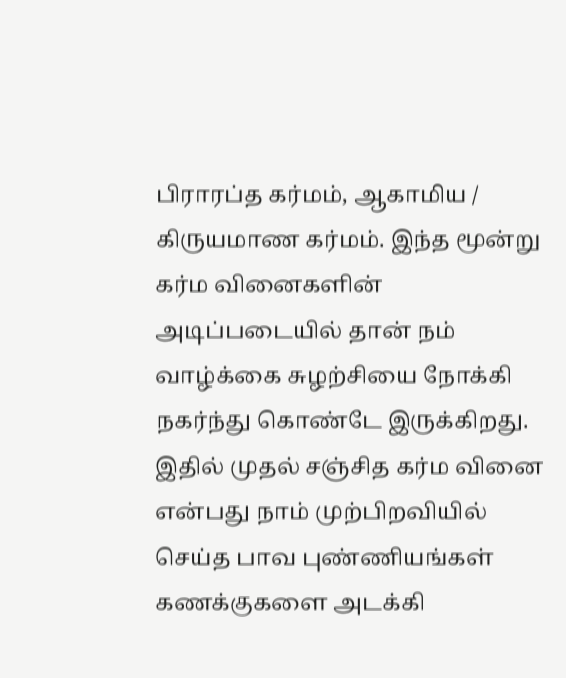பிராரப்த கர்மம், ஆகாமிய / கிருயமாண கர்மம். இந்த மூன்று கர்ம வினைகளின் அடிப்படையில் தான் நம் வாழ்க்கை சுழற்சியை நோக்கி நகர்ந்து கொண்டே இருக்கிறது.
இதில் முதல் சஞ்சித கர்ம வினை என்பது நாம் முற்பிறவியில் செய்த பாவ புண்ணியங்கள் கணக்குகளை அடக்கி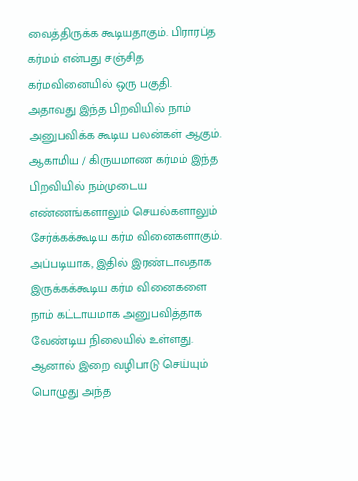வைத்திருக்க கூடியதாகும். பிராரப்த கர்மம் என்பது சஞ்சித கர்மவினையில் ஒரு பகுதி.
அதாவது இந்த பிறவியில் நாம் அனுபவிக்க கூடிய பலன்கள் ஆகும். ஆகாமிய / கிருயமாண கர்மம் இந்த பிறவியில் நம்முடைய எண்ணங்களாலும் செயல்களாலும் சேர்க்கக்கூடிய கர்ம வினைகளாகும்.
அப்படியாக, இதில் இரண்டாவதாக இருக்கக்கூடிய கர்ம வினைகளை நாம் கட்டாயமாக அனுபவித்தாக வேண்டிய நிலையில் உள்ளது. ஆனால் இறை வழிபாடு செய்யும் பொழுது அந்த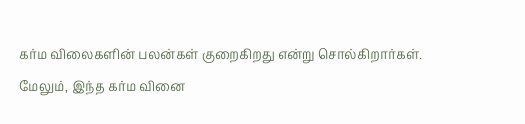கர்ம விலைகளின் பலன்கள் குறைகிறது என்று சொல்கிறார்கள்.
மேலும், இந்த கர்ம வினை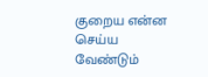குறைய என்ன செய்ய வேண்டும்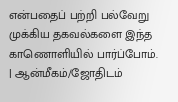என்பதைப் பற்றி பல்வேறு முக்கிய தகவல்களை இந்த காணொளியில் பார்ப்போம்.
| ஆன்மீகம்/ஜோதிடம்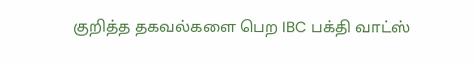குறித்த தகவல்களை பெற IBC பக்தி வாட்ஸ்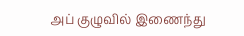அப் குழுவில் இணைந்து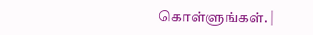கொள்ளுங்கள். |